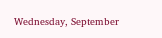Wednesday, September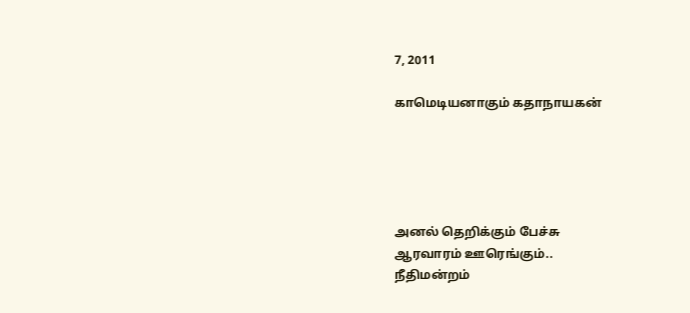7, 2011

காமெடியனாகும் கதாநாயகன்





அனல் தெறிக்கும் பேச்சு
ஆரவாரம் ஊரெங்கும்..
நீதிமன்றம்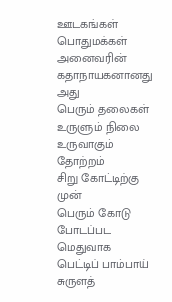ஊடகங்கள்
பொதுமக்கள்
அனைவரின் கதாநாயகனானது அது
பெரும் தலைகள்
உருளும் நிலை
உருவாகும் தோற்றம்
சிறு கோட்டிற்கு முன்
பெரும் கோடு போடப்பட
மெதுவாக
பெட்டிப் பாம்பாய்
சுருளத்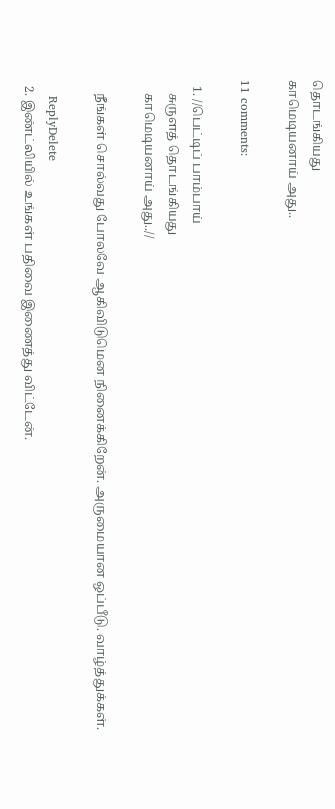தொடங்கியது
காமெடியனாய் அது..

11 comments:

  1. //பெட்டிப் பாம்பாய்
    சுருளத் தொடங்கியது
    காமெடியனாய் அது..//

    நீங்கள் சொல்வது போலவே ஆகிவிடுமென நினைக்கிறேன். அருமையான ஒப்பீடு. வாழ்த்துக்கள்.

    ReplyDelete
  2. இண்ட்லியில் உங்கள் பதிவை இணைத்து விட்டேன்.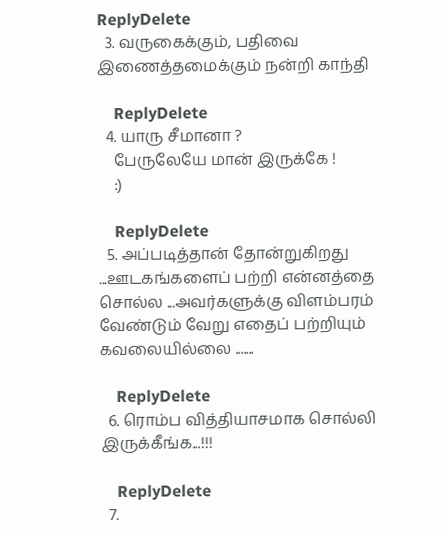ReplyDelete
  3. வருகைக்கும், பதிவை இணைத்தமைக்கும் நன்றி காந்தி

    ReplyDelete
  4. யாரு சீமானா ?
    பேருலேயே மான் இருக்கே !
    :)

    ReplyDelete
  5. அப்படித்தான் தோன்றுகிறது ...ஊடகங்களைப் பற்றி என்னத்தை சொல்ல ...அவர்களுக்கு விளம்பரம் வேண்டும் வேறு எதைப் பற்றியும் கவலையில்லை .......

    ReplyDelete
  6. ரொம்ப வித்தியாசமாக சொல்லி இருக்கீங்க...!!!

    ReplyDelete
  7.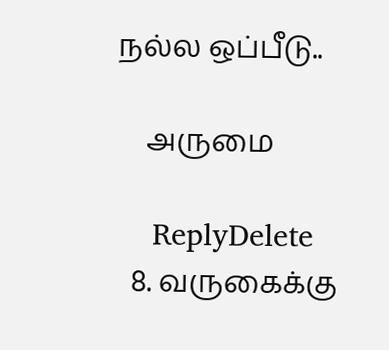நல்ல ஒப்பீடு..

    அருமை

    ReplyDelete
  8. வருகைக்கு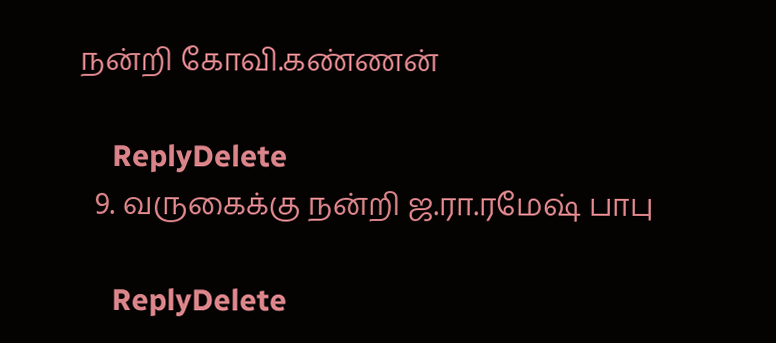நன்றி கோவி.கண்ணன்

    ReplyDelete
  9. வருகைக்கு நன்றி ஜ.ரா.ரமேஷ் பாபு

    ReplyDelete